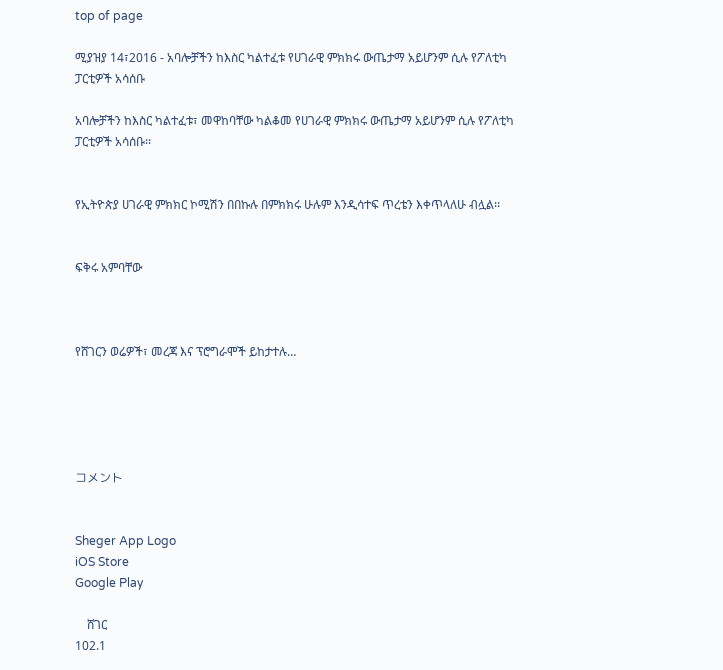top of page

ሚያዝያ 14፣2016 - አባሎቻችን ከእስር ካልተፈቱ የሀገራዊ ምክክሩ ውጤታማ አይሆንም ሲሉ የፖለቲካ ፓርቲዎች አሳሰቡ

አባሎቻችን ከእስር ካልተፈቱ፣ መዋከባቸው ካልቆመ የሀገራዊ ምክክሩ ውጤታማ አይሆንም ሲሉ የፖለቲካ ፓርቲዎች አሳሰቡ፡፡


የኢትዮጵያ ሀገራዊ ምክክር ኮሚሽን በበኩሉ በምክክሩ ሁሉም እንዲሳተፍ ጥረቴን እቀጥላለሁ ብሏል፡፡


ፍቅሩ አምባቸው



የሸገርን ወሬዎች፣ መረጃ እና ፕሮግራሞች ይከታተሉ…





コメント


Sheger App Logo
iOS Store
Google Play

    ሸገር
102.1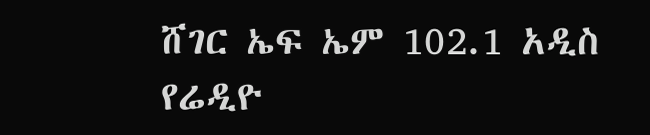ሸገር ኤፍ ኤም 102.1 አዲስ የሬዲዮ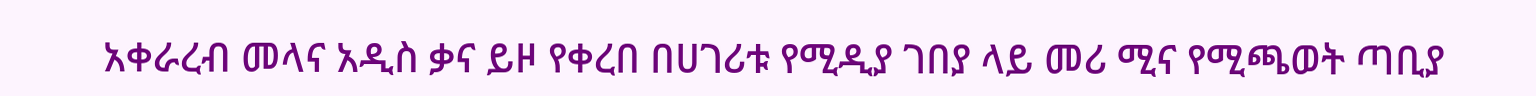አቀራረብ መላና አዲስ ቃና ይዞ የቀረበ በሀገሪቱ የሚዲያ ገበያ ላይ መሪ ሚና የሚጫወት ጣቢያ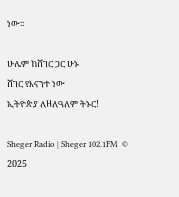ነው፡፡

ሁሌም ከሸገር ጋር ሁኑ
ሸገር የእናንተ ነው
ኢትዮጵያ ለዘለዓለም ትኑር!

Sheger Radio | Sheger 102.1FM  © 2025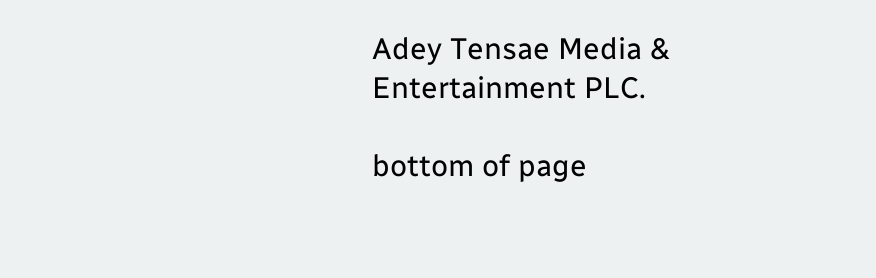Adey Tensae Media & Entertainment PLC.

bottom of page